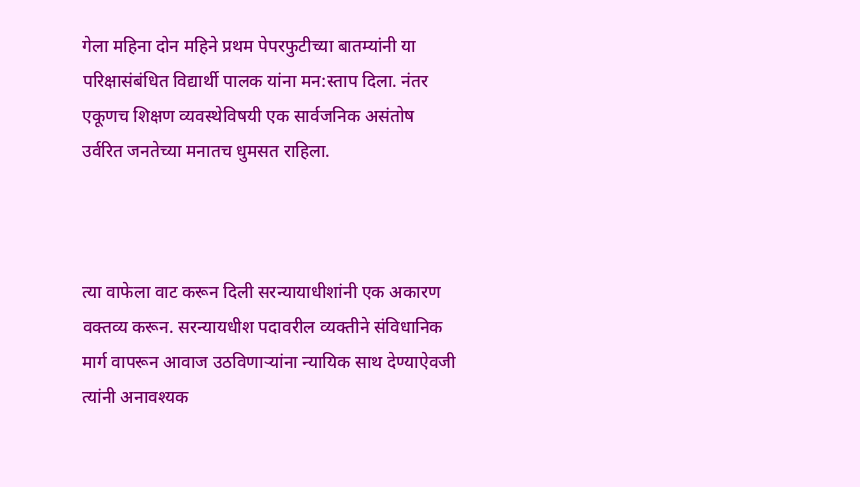गेला महिना दोन महिने प्रथम पेपरफुटीच्या बातम्यांनी या परिक्षासंबंधित विद्यार्थी पालक यांना मन:स्ताप दिला. नंतर एकूणच शिक्षण व्यवस्थेविषयी एक सार्वजनिक असंतोष उर्वरित जनतेच्या मनातच धुमसत राहिला.



त्या वाफेला वाट करून दिली सरन्यायाधीशांनी एक अकारण वक्तव्य करून. सरन्यायधीश पदावरील व्यक्तीने संविधानिक मार्ग वापरून आवाज उठविणाऱ्यांना न्यायिक साथ देण्याऐवजी त्यांनी अनावश्यक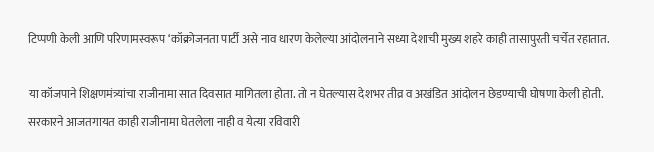टिप्पणी केली आणि परिणामस्वरूप ‘कॉक्रोजनता पार्टी असे नाव धारण केलेल्या आंदोलनाने सध्या देशाची मुख्य शहरे काही तासापुरती चर्चेत रहातात.

या कॉजपाने शिक्षणमंत्र्यांचा राजीनामा सात दिवसात मागितला होता. तो न घेतल्यास देशभर तीव्र व अखंडित आंदोलन छेडण्याची घोषणा केली होती. सरकारने आजतगायत काही राजीनामा घेतलेला नाही व येत्या रविवारी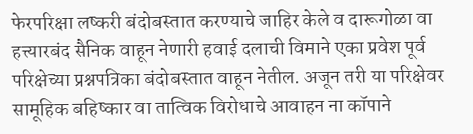फेरपरिक्षा लष्करी बंदोबस्तात करण्याचे जाहिर केले व दारूगोळा वा हत्त्यारबंद सैनिक वाहून नेणारी हवाई दलाची विमाने एका प्रवेश पूर्व परिक्षेच्या प्रश्नपत्रिका बंदोबस्तात वाहून नेतील. अजून तरी या परिक्षेवर सामूहिक बहिष्कार वा तात्विक विरोधाचे आवाहन ना कॉपाने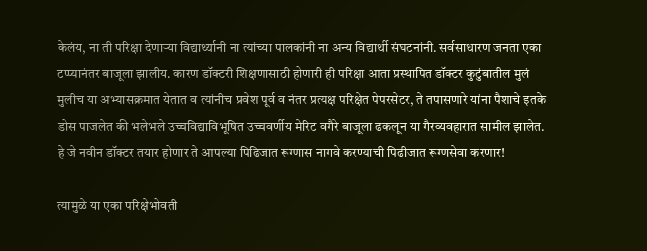केलंय, ना ती परिक्षा देणाऱ्या विद्यार्थ्यानी ना त्यांच्या पालकांनी ना अन्य विद्यार्थी संघटनांनी. सर्वसाधारण जनता एका टप्प्यानंतर बाजूला झालीय. कारण डॉक्टरी शिक्षणासाठी होणारी ही परिक्षा आता प्रस्थापित डॉक्टर कुटुंबातील मुलं मुलीच या अभ्यासक्रमात येतात व त्यांनीच प्रवेश पूर्व व नंतर प्रत्यक्ष परिक्षेत पेपरसेटर, ते तपासणारे यांना पैशाचे इतके डोस पाजलेत की भलेभले उच्चविद्याविभूषित उच्चवर्णीय मेरिट वगैरे बाजूला ढकलून या गैरव्यवहारात सामील झालेत. हे जे नवीन डॉक्टर तयार होणार ते आपल्या पिढिजात रूग्णास नागवे करण्याची पिढीजात रूग्णसेवा करणार!

त्यामुळे या एका परिक्षेभोवती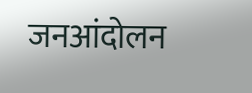जनआंदोलन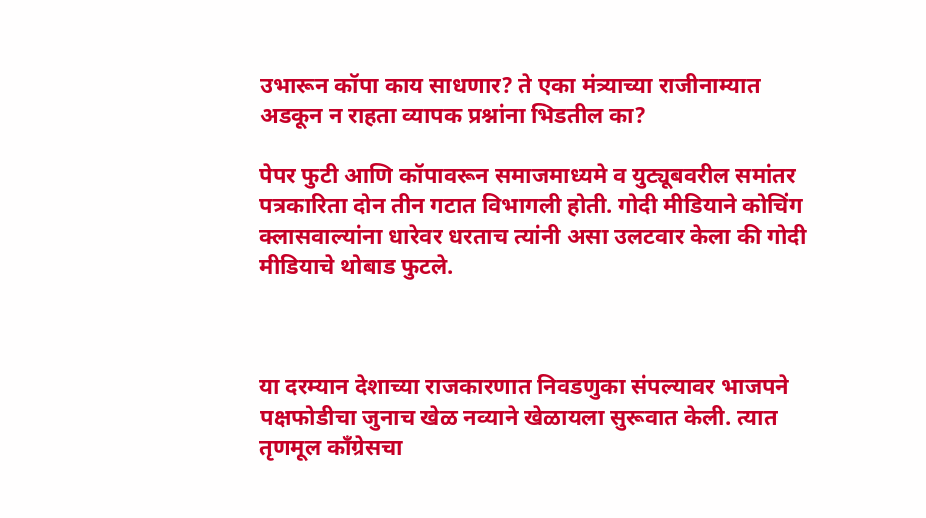उभारून कॉपा काय साधणार? ते एका मंत्र्याच्या राजीनाम्यात अडकून न राहता व्यापक प्रश्नांना भिडतील का?

पेपर फुटी आणि कॉपावरून समाजमाध्यमे व युट्यूबवरील समांतर पत्रकारिता दोन तीन गटात विभागली होती. गोदी मीडियाने कोचिंग क्लासवाल्यांना धारेवर धरताच त्यांनी असा उलटवार केला की गोदी मीडियाचे थोबाड फुटले.



या दरम्यान देशाच्या राजकारणात निवडणुका संपल्यावर भाजपने पक्षफोडीचा जुनाच खेळ नव्याने खेळायला सुरूवात केली. त्यात तृणमूल कॉंग्रेसचा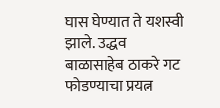घास घेण्यात ते यशस्वी झाले. उद्धव बाळासाहेब ठाकरे गट फोडण्याचा प्रयत्न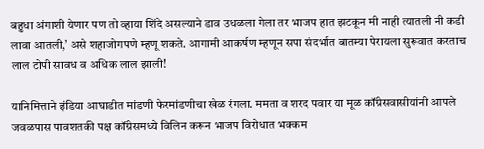बहुधा अंगाशी येणार पण तो व्हाया शिंदे असल्याने डाव उधळला गेला तर भाजप हात झटकून मी नाही त्यातली नी कडी लावा आतली,’ असे शहाजोगपणे म्हणू शकते. आगामी आकर्षण म्हणून सपा संदर्भात बातम्या पेरायला सुरूवात करताच लाल टोपी सावध व अधिक लाल झाली!

यानिमित्ताने इंडिया आघाडीत मांडणी फेरमांडणीचा खेळ रंगला. ममता व शरद पवार या मूळ कॉंग्रेसवासीयांनी आपले जवळपास पावशतकी पक्ष कॉंग्रेसमध्ये विलिन करून भाजप विरोधात भक्कम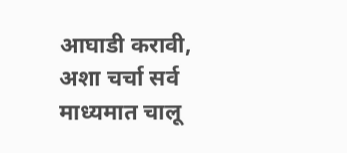आघाडी करावी, अशा चर्चा सर्व माध्यमात चालू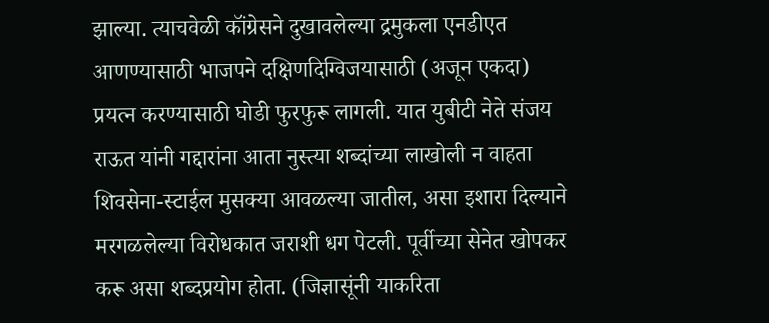झाल्या. त्याचवेळी कॉंग्रेसने दुखावलेल्या द्रमुकला एनडीएत आणण्यासाठी भाजपने दक्षिणदिग्विजयासाठी (अजून एकदा) प्रयत्न करण्यासाठी घोडी फुरफुरू लागली. यात युबीटी नेते संजय राऊत यांनी गद्दारांना आता नुस्त्या शब्दांच्या लाखोली न वाहता शिवसेना-स्टाईल मुसक्या आवळल्या जातील, असा इशारा दिल्याने मरगळलेल्या विरोधकात जराशी धग पेटली. पूर्वीच्या सेनेत खोपकर करू असा शब्दप्रयोग होता. (जिज्ञासूंनी याकरिता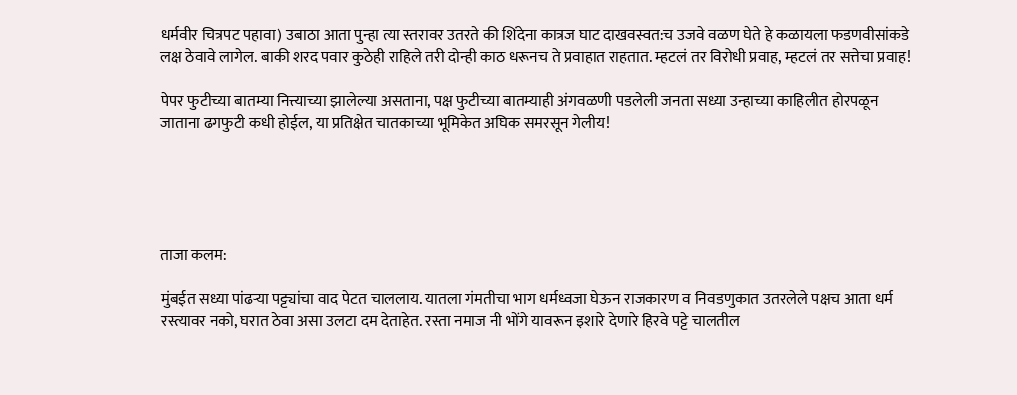धर्मवीर चित्रपट पहावा) उबाठा आता पुन्हा त्या स्तरावर उतरते की शिंदेना कात्रज घाट दाखवस्वत:च उजवे वळण घेते हे कळायला फडणवीसांकडे लक्ष ठेवावे लागेल. बाकी शरद पवार कुठेही राहिले तरी दोन्ही काठ धरूनच ते प्रवाहात राहतात. म्हटलं तर विरोधी प्रवाह, म्हटलं तर सत्तेचा प्रवाह!

पेपर फुटीच्या बातम्या नित्त्याच्या झालेल्या असताना, पक्ष फुटीच्या बातम्याही अंगवळणी पडलेली जनता सध्या उन्हाच्या काहिलीत होरपळून जाताना ढगफुटी कधी होईल, या प्रतिक्षेत चातकाच्या भूमिकेत अघिक समरसून गेलीय!





ताजा कलम:

मुंबईत सध्या पांढऱ्या पट्ट्यांचा वाद पेटत चाललाय. यातला गंमतीचा भाग धर्मध्वजा घेऊन राजकारण व निवडणुकात उतरलेले पक्षच आता धर्म रस्त्यावर नको, घरात ठेवा असा उलटा दम देताहेत. रस्ता नमाज नी भोंगे यावरून इशारे देणारे हिरवे पट्टे चालतील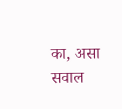का, असा सवाल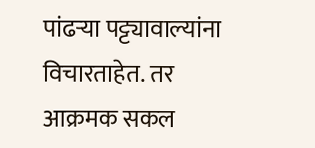पांढऱ्या पट्ट्यावाल्यांना विचारताहेत. तर आक्रमक सकल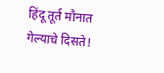हिंदू तूर्त मौनात गेल्याचे दिसते!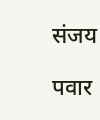संजय

पवार